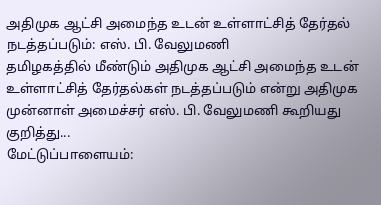அதிமுக ஆட்சி அமைந்த உடன் உள்ளாட்சித் தேர்தல் நடத்தப்படும்: எஸ். பி. வேலுமணி
தமிழகத்தில் மீண்டும் அதிமுக ஆட்சி அமைந்த உடன் உள்ளாட்சித் தேர்தல்கள் நடத்தப்படும் என்று அதிமுக முன்னாள் அமைச்சர் எஸ். பி. வேலுமணி கூறியது குறித்து...
மேட்டுப்பாளையம்: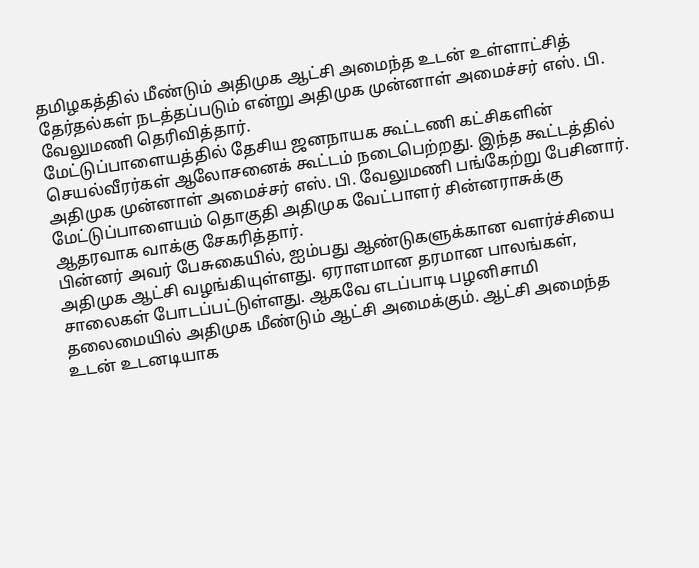தமிழகத்தில் மீண்டும் அதிமுக ஆட்சி அமைந்த உடன் உள்ளாட்சித் தேர்தல்கள் நடத்தப்படும் என்று அதிமுக முன்னாள் அமைச்சர் எஸ். பி. வேலுமணி தெரிவித்தார்.
மேட்டுப்பாளையத்தில் தேசிய ஜனநாயக கூட்டணி கட்சிகளின் செயல்வீரர்கள் ஆலோசனைக் கூட்டம் நடைபெற்றது. இந்த கூட்டத்தில் அதிமுக முன்னாள் அமைச்சர் எஸ். பி. வேலுமணி பங்கேற்று பேசினார். மேட்டுப்பாளையம் தொகுதி அதிமுக வேட்பாளர் சின்னராசுக்கு ஆதரவாக வாக்கு சேகரித்தார்.
பின்னர் அவர் பேசுகையில், ஐம்பது ஆண்டுகளுக்கான வளர்ச்சியை அதிமுக ஆட்சி வழங்கியுள்ளது. ஏராளமான தரமான பாலங்கள், சாலைகள் போடப்பட்டுள்ளது. ஆகவே எடப்பாடி பழனிசாமி தலைமையில் அதிமுக மீண்டும் ஆட்சி அமைக்கும். ஆட்சி அமைந்த உடன் உடனடியாக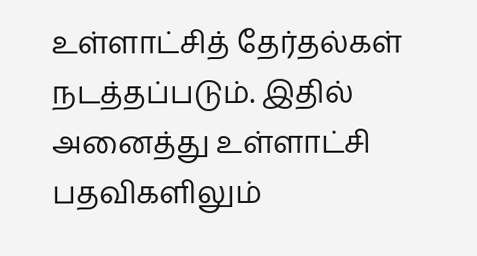உள்ளாட்சித் தேர்தல்கள் நடத்தப்படும். இதில் அனைத்து உள்ளாட்சி பதவிகளிலும்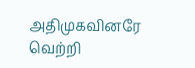அதிமுகவினரே வெற்றி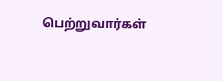பெற்றுவார்கள்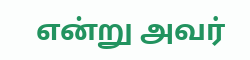என்று அவர்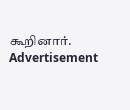கூறினார்.
Advertisement